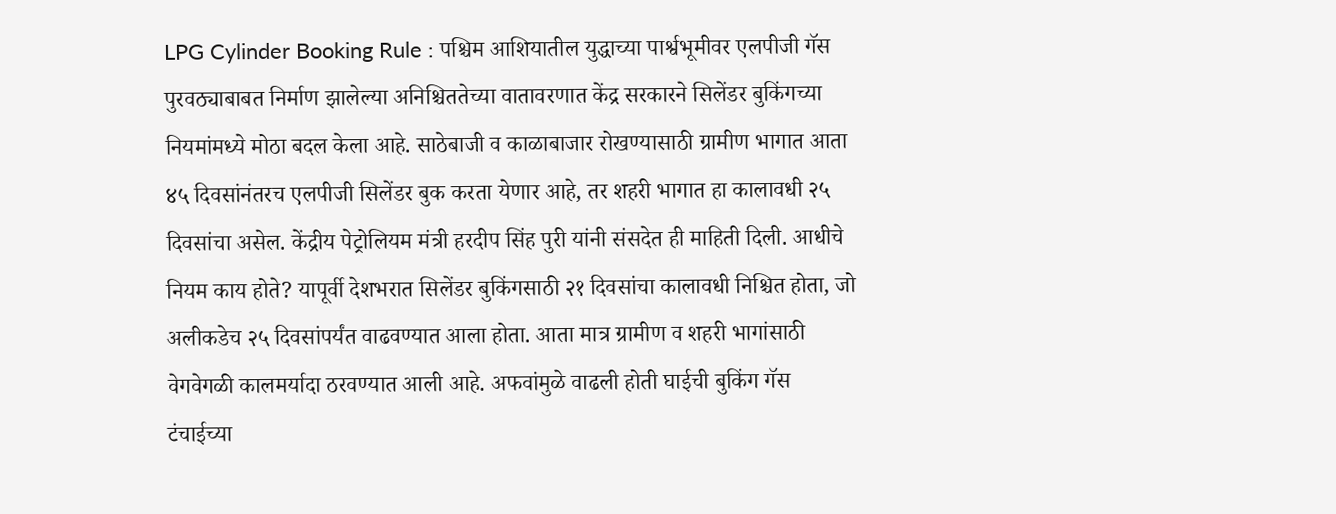LPG Cylinder Booking Rule : पश्चिम आशियातील युद्धाच्या पार्श्वभूमीवर एलपीजी गॅस पुरवठ्याबाबत निर्माण झालेल्या अनिश्चिततेच्या वातावरणात केंद्र सरकारने सिलेंडर बुकिंगच्या नियमांमध्ये मोठा बदल केला आहे. साठेबाजी व काळाबाजार रोखण्यासाठी ग्रामीण भागात आता ४५ दिवसांनंतरच एलपीजी सिलेंडर बुक करता येणार आहे, तर शहरी भागात हा कालावधी २५ दिवसांचा असेल. केंद्रीय पेट्रोलियम मंत्री हरदीप सिंह पुरी यांनी संसदेत ही माहिती दिली. आधीचे नियम काय होते? यापूर्वी देशभरात सिलेंडर बुकिंगसाठी २१ दिवसांचा कालावधी निश्चित होता, जो अलीकडेच २५ दिवसांपर्यंत वाढवण्यात आला होता. आता मात्र ग्रामीण व शहरी भागांसाठी वेगवेगळी कालमर्यादा ठरवण्यात आली आहे. अफवांमुळे वाढली होती घाईची बुकिंग गॅस टंचाईच्या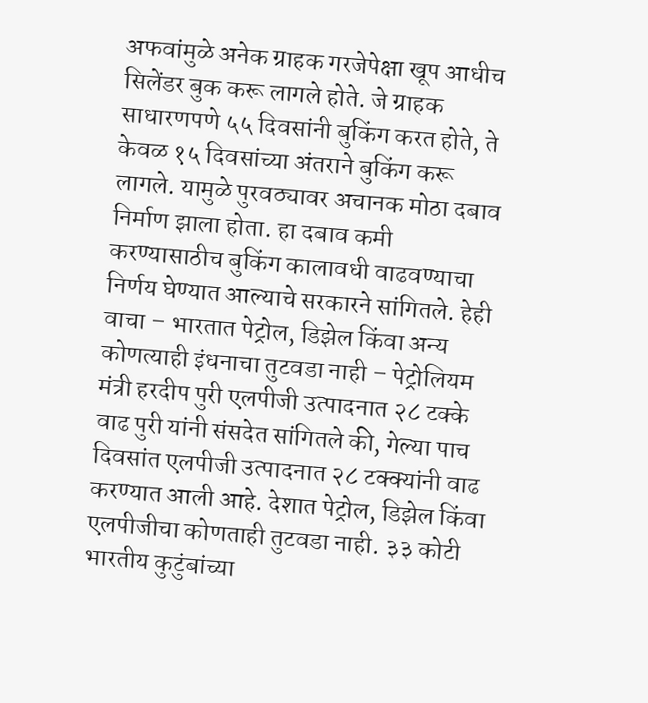अफवांमुळे अनेक ग्राहक गरजेपेक्षा खूप आधीच सिलेंडर बुक करू लागले होते. जे ग्राहक साधारणपणे ५५ दिवसांनी बुकिंग करत होते, ते केवळ १५ दिवसांच्या अंतराने बुकिंग करू लागले. यामुळे पुरवठ्यावर अचानक मोठा दबाव निर्माण झाला होता. हा दबाव कमी करण्यासाठीच बुकिंग कालावधी वाढवण्याचा निर्णय घेण्यात आल्याचे सरकारने सांगितले. हेही वाचा – भारतात पेट्रोल, डिझेल किंवा अन्य कोणत्याही इंधनाचा तुटवडा नाही – पेट्रोलियम मंत्री हरदीप पुरी एलपीजी उत्पादनात २८ टक्के वाढ पुरी यांनी संसदेत सांगितले की, गेल्या पाच दिवसांत एलपीजी उत्पादनात २८ टक्क्यांनी वाढ करण्यात आली आहे. देशात पेट्रोल, डिझेल किंवा एलपीजीचा कोणताही तुटवडा नाही. ३३ कोटी भारतीय कुटुंबांच्या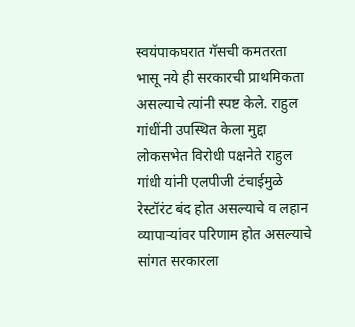स्वयंपाकघरात गॅसची कमतरता भासू नये ही सरकारची प्राथमिकता असल्याचे त्यांनी स्पष्ट केले. राहुल गांधींनी उपस्थित केला मुद्दा लोकसभेत विरोधी पक्षनेते राहुल गांधी यांनी एलपीजी टंचाईमुळे रेस्टॉरंट बंद होत असल्याचे व लहान व्यापाऱ्यांवर परिणाम होत असल्याचे सांगत सरकारला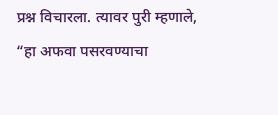प्रश्न विचारला. त्यावर पुरी म्हणाले, “हा अफवा पसरवण्याचा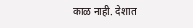काळ नाही. देशात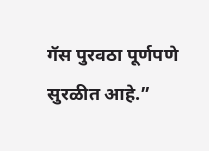गॅस पुरवठा पूर्णपणे सुरळीत आहे.”